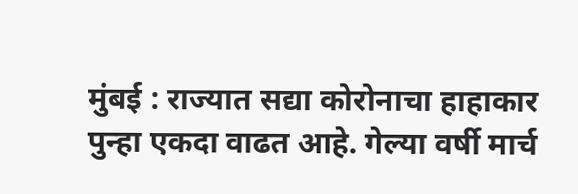मुंबई : राज्यात सद्या कोरोनाचा हाहाकार पुन्हा एकदा वाढत आहे. गेल्या वर्षी मार्च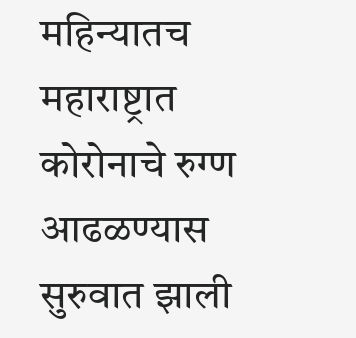महिन्यातच महाराष्ट्रात कोरोनाचे रुग्ण आढळण्यास सुरुवात झाली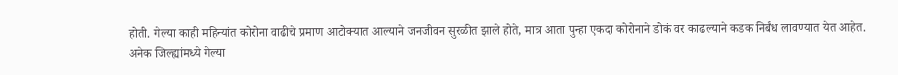होती. गेल्या काही महिन्यांत कोरोना वाढीचे प्रमाण आटोक्यात आल्याने जनजीवन सुरळीत झाले होते, मात्र आता पुन्हा एकदा कोरोनाने डोकं वर काढल्याने कडक निर्बंध लावण्यात येत आहेत.
अनेक जिल्ह्यांमध्ये गेल्या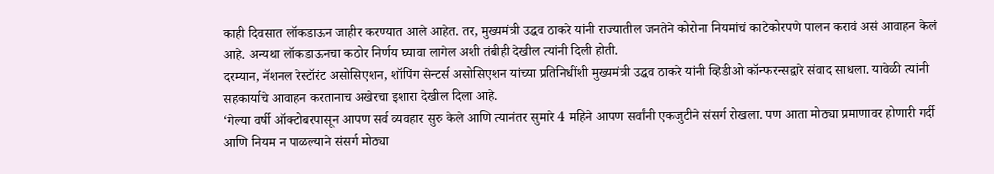काही दिवसात लॉकडाऊन जाहीर करण्यात आले आहेत. तर, मुख्यमंत्री उद्धव ठाकरे यांनी राज्यातील जनतेने कोरोना नियमांचं काटेकोरपणे पालन करावं असं आवाहन केलं आहे. अन्यथा लॉकडाऊनचा कठोर निर्णय घ्यावा लागेल अशी तंबीही देखील त्यांनी दिली होती.
दरम्यान, नॅशनल रेस्टॉरंट असोसिएशन, शॉपिंग सेन्टर्स असोसिएशन यांच्या प्रतिनिधींशी मुख्यमंत्री उद्धव ठाकरे यांनी व्हिडीओ कॉन्फरन्सद्वारे संवाद साधला. यावेळी त्यांनी सहकार्याचे आवाहन करतानाच अखेरचा इशारा देखील दिला आहे.
‘गेल्या वर्षी ऑक्टोबरपासून आपण सर्व व्यवहार सुरु केले आणि त्यानंतर सुमारे 4 महिने आपण सर्वांनी एकजुटीने संसर्ग रोखला. पण आता मोठ्या प्रमाणावर होणारी गर्दी आणि नियम न पाळल्याने संसर्ग मोठ्या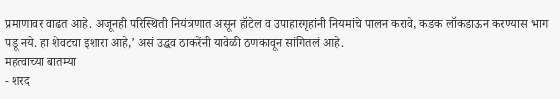प्रमाणावर वाढत आहे. अजूनही परिस्थिती नियंत्रणात असून हॉटेल व उपाहारगृहांनी नियमांचे पालन करावे, कडक लॉकडाऊन करण्यास भाग पडू नये. हा शेवटचा इशारा आहे,’ असं उद्धव ठाकरेंनी यावेळी ठणकावून सांगितलं आहे.
महत्वाच्या बातम्या
- शरद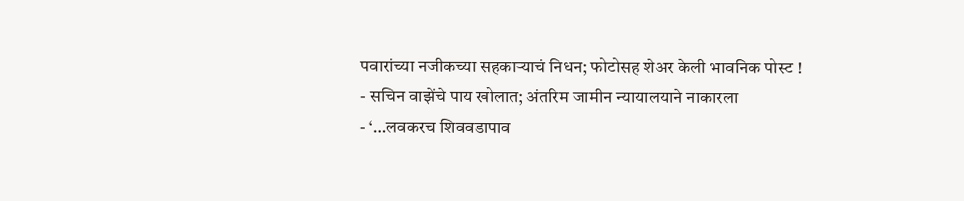पवारांच्या नजीकच्या सहकाऱ्याचं निधन; फोटोसह शेअर केली भावनिक पोस्ट !
- सचिन वाझेंचे पाय खोलात; अंतरिम जामीन न्यायालयाने नाकारला
- ‘…लवकरच शिववडापाव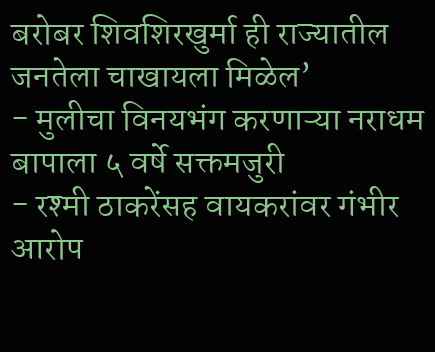बरोबर शिवशिरखुर्मा ही राज्यातील जनतेला चाखायला मिळेल’
- मुलीचा विनयभंग करणाऱ्या नराधम बापाला ५ वर्षे सक्तमजुरी
- रश्मी ठाकरेंसह वायकरांवर गंभीर आरोप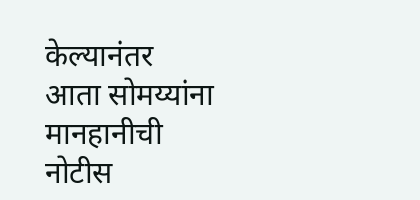केल्यानंतर आता सोमय्यांना मानहानीची नोटीस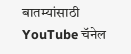बातम्यांसाठी YouTube चॅनेल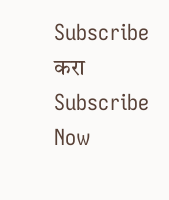Subscribe करा
Subscribe Now